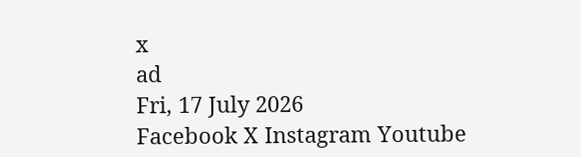x
ad
Fri, 17 July 2026
Facebook X Instagram Youtube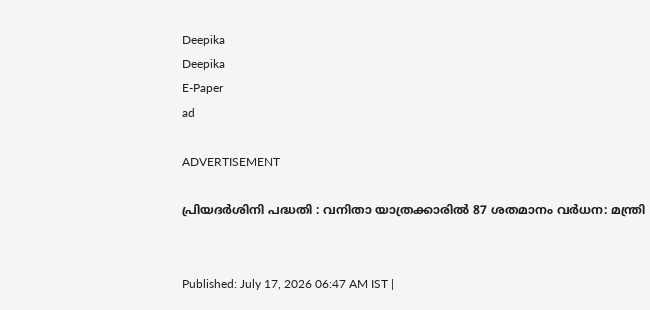Deepika
Deepika
E-Paper
ad

ADVERTISEMENT

പ്രിയദർശിനി പദ്ധതി : വനിതാ യാത്രക്കാരിൽ 87 ശതമാനം വർധന: മന്ത്രി


Published: July 17, 2026 06:47 AM IST |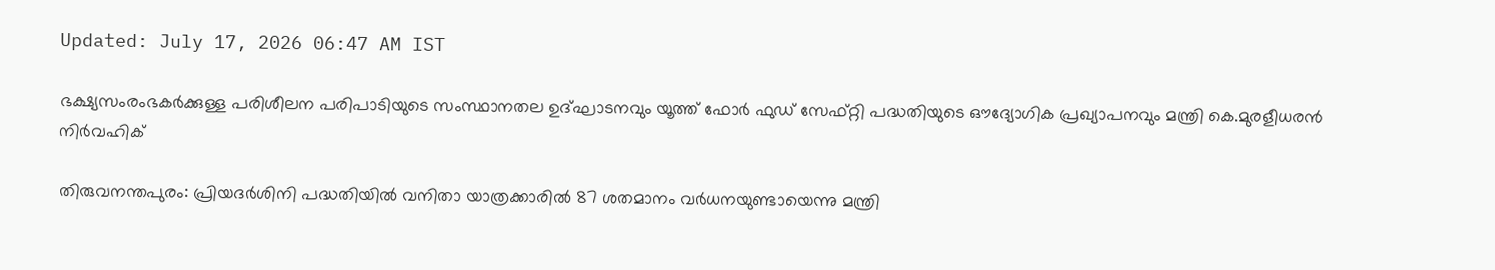Updated: July 17, 2026 06:47 AM IST

ഭക്ഷ്യസംരംഭകർക്കുള്ള പരിശീലന പരിപാടിയുടെ സംസ്ഥാനതല ഉദ്ഘാടനവും യൂത്ത് ഫോർ ഫുഡ് സേഫ്റ്റി പദ്ധതിയുടെ ഔദ്യോഗിക പ്രഖ്യാപനവും മന്ത്രി കെ.മുരളീധരൻ നിർവഹിക്

തിരുവനന്തപുരം: പ്രിയദർശിനി പദ്ധതിയിൽ വനിതാ യാത്രക്കാരിൽ 87 ശതമാനം വർധനയുണ്ടായെന്നു മന്ത്രി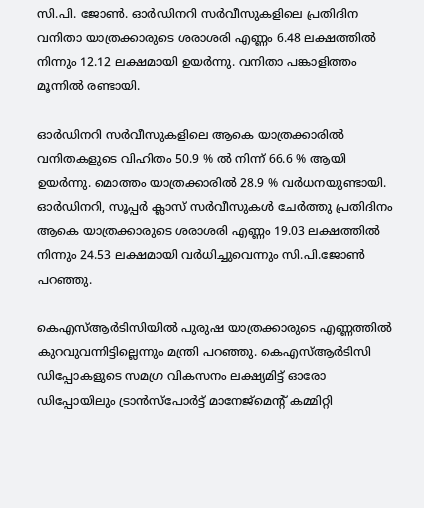സി.പി. ജോണ്‍. ഓർഡിനറി സർവീസുകളിലെ പ്രതിദിന വനിതാ യാത്രക്കാരുടെ ശരാശരി എണ്ണം 6.48 ലക്ഷത്തിൽ നിന്നും 12.12 ലക്ഷമായി ഉയർന്നു. വനിതാ പങ്കാളിത്തം മൂന്നിൽ രണ്ടായി.

ഓർഡിനറി സർവീസുകളിലെ ആകെ യാത്രക്കാരിൽ വനിതകളുടെ വിഹിതം 50.9 % ൽ നിന്ന് 66.6 % ആയി ഉയർന്നു. മൊത്തം യാത്രക്കാരിൽ 28.9 % വർധനയുണ്ടായി. ഓർഡിനറി, സൂപ്പർ ക്ലാസ് സർവീസുകൾ ചേർത്തു പ്രതിദിനം ആകെ യാത്രക്കാരുടെ ശരാശരി എണ്ണം 19.03 ലക്ഷത്തിൽ നിന്നും 24.53 ലക്ഷമായി വർധിച്ചുവെന്നും സി.പി.ജോണ്‍ പറഞ്ഞു.

കെഎസ്ആർടിസിയിൽ പുരുഷ യാത്രക്കാരുടെ എണ്ണത്തിൽ കുറവുവന്നിട്ടില്ലെന്നും മന്ത്രി പറഞ്ഞു. കെഎസ്ആർടിസി ഡിപ്പോകളുടെ സമഗ്ര വികസനം ലക്ഷ്യമിട്ട് ഓരോ ഡിപ്പോയിലും ട്രാൻസ്പോർട്ട് മാനേജ്മെന്‍റ് കമ്മിറ്റി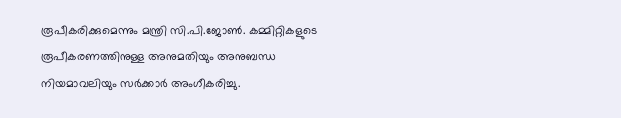രൂപീകരിക്കുമെന്നും മന്ത്രി സി.പി.ജോണ്‍. കമ്മിറ്റികളുടെ രൂപീകരണത്തിനുള്ള അനുമതിയും അനുബന്ധ നിയമാവലിയും സർക്കാർ അംഗീകരിച്ചു.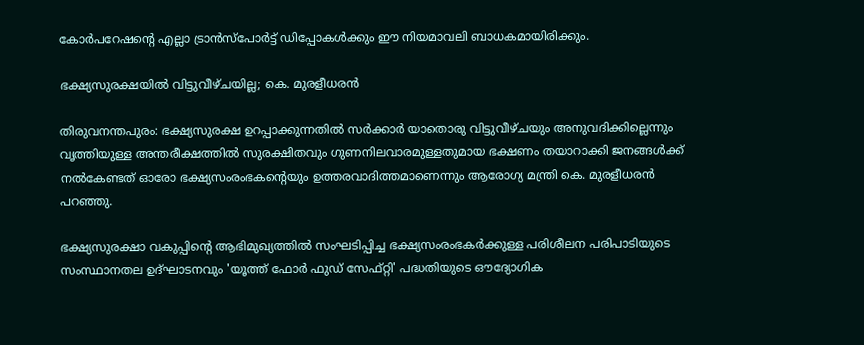കോർപറേഷന്‍റെ എല്ലാ ട്രാൻസ്പോർട്ട് ഡിപ്പോകൾക്കും ഈ നിയമാവലി ബാധകമായിരിക്കും.

ഭക്ഷ്യസുരക്ഷയിൽ വിട്ടുവീഴ്ചയില്ല; കെ. മുരളീധരൻ

തിരുവനന്തപുരം: ഭക്ഷ്യസുരക്ഷ ഉറപ്പാക്കുന്നതിൽ സർക്കാർ യാതൊരു വിട്ടുവീഴ്ചയും അനുവദിക്കില്ലെന്നും വൃത്തിയുള്ള അന്തരീക്ഷത്തിൽ സുരക്ഷിതവും ഗുണനിലവാരമുള്ളതുമായ ഭക്ഷണം തയാറാക്കി ജനങ്ങൾക്ക് നൽകേണ്ടത് ഓരോ ഭക്ഷ്യസംരംഭകന്‍റെയും ഉത്തരവാദിത്തമാണെന്നും ആരോഗ്യ മന്ത്രി കെ. മുരളീധരൻ പറഞ്ഞു.

ഭക്ഷ്യസുരക്ഷാ വകുപ്പിന്‍റെ ആഭിമുഖ്യത്തിൽ സംഘടിപ്പിച്ച ഭക്ഷ്യസംരംഭകർക്കുള്ള പരിശീലന പരിപാടിയുടെ സംസ്ഥാനതല ഉദ്ഘാടനവും 'യൂത്ത് ഫോർ ഫുഡ് സേഫ്റ്റി' പദ്ധതിയുടെ ഔദ്യോഗിക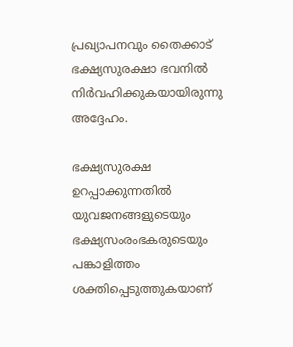പ്രഖ്യാപനവും തൈക്കാട് ഭക്ഷ്യസുരക്ഷാ ഭവനിൽ നിർവഹിക്കുകയായിരുന്നു അദ്ദേഹം.

ഭക്ഷ്യസുരക്ഷ ഉറപ്പാക്കുന്നതിൽ യുവജനങ്ങളുടെയും ഭക്ഷ്യസംരംഭകരുടെയും പങ്കാളിത്തം ശക്തിപ്പെടുത്തുകയാണ്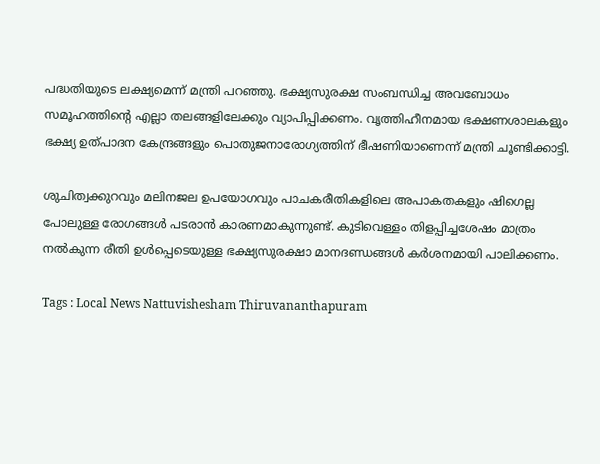പദ്ധതിയുടെ ലക്ഷ്യമെന്ന് മന്ത്രി പറഞ്ഞു. ഭക്ഷ്യസുരക്ഷ സംബന്ധിച്ച അവബോധം സമൂഹത്തിന്‍റെ എല്ലാ തലങ്ങളിലേക്കും വ്യാപിപ്പിക്കണം. വൃത്തിഹീനമായ ഭക്ഷണശാലകളും ഭക്ഷ്യ ഉത്പാദന കേന്ദ്രങ്ങളും പൊതുജനാരോഗ്യത്തിന് ഭീഷണിയാണെന്ന് മന്ത്രി ചൂണ്ടിക്കാട്ടി.

ശുചിത്വക്കുറവും മലിനജല ഉപയോഗവും പാചകരീതികളിലെ അപാകതകളും ഷിഗെല്ല പോലുള്ള രോഗങ്ങൾ പടരാൻ കാരണമാകുന്നുണ്ട്. കുടിവെള്ളം തിളപ്പിച്ചശേഷം മാത്രം നൽകുന്ന രീതി ഉൾപ്പെടെയുള്ള ഭക്ഷ്യസുരക്ഷാ മാനദണ്ഡങ്ങൾ കർശനമായി പാലിക്കണം.

Tags : Local News Nattuvishesham Thiruvananthapuram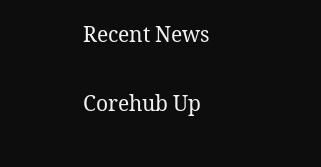Recent News

Corehub Up